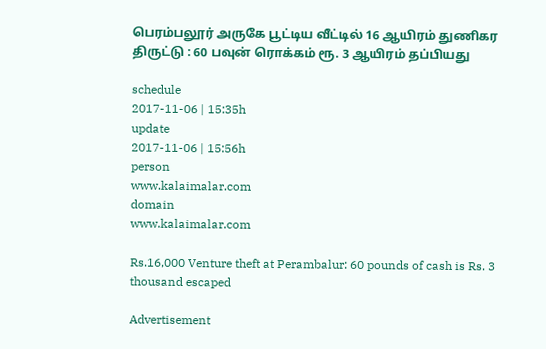பெரம்பலூர் அருகே பூட்டிய வீட்டில் 16 ஆயிரம் துணிகர திருட்டு : 60 பவுன் ரொக்கம் ரூ. 3 ஆயிரம் தப்பியது

schedule
2017-11-06 | 15:35h
update
2017-11-06 | 15:56h
person
www.kalaimalar.com
domain
www.kalaimalar.com

Rs.16,000 Venture theft at Perambalur: 60 pounds of cash is Rs. 3 thousand escaped

Advertisement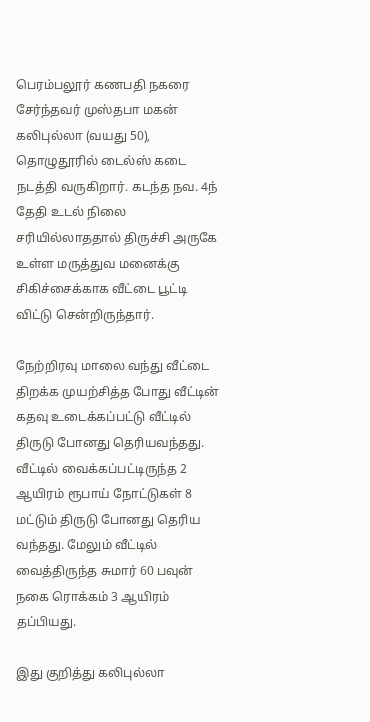பெரம்பலூர் கணபதி நகரை சேர்ந்தவர் முஸ்தபா மகன் கலிபுல்லா (வயது 50), தொழுதூரில் டைல்ஸ் கடை நடத்தி வருகிறார். கடந்த நவ. 4ந் தேதி உடல் நிலை சரியில்லாததால் திருச்சி அருகே உள்ள மருத்துவ மனைக்கு சிகிச்சைக்காக வீட்டை பூட்டி விட்டு சென்றிருந்தார்.

நேற்றிரவு மாலை வந்து வீட்டை திறக்க முயற்சித்த போது வீட்டின் கதவு உடைக்கப்பட்டு வீட்டில் திருடு போனது தெரியவந்தது.
வீட்டில் வைக்கப்பட்டிருந்த 2 ஆயிரம் ரூபாய் நோட்டுகள் 8 மட்டும் திருடு போனது தெரிய வந்தது. மேலும் வீட்டில் வைத்திருந்த சுமார் 60 பவுன் நகை ரொக்கம் 3 ஆயிரம் தப்பியது.

இது குறித்து கலிபுல்லா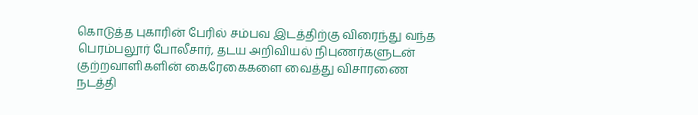கொடுத்த புகாரின் பேரில் சம்பவ இடத்திற்கு விரைந்து வந்த பெரம்பலூர் போலீசார், தடய அறிவியல் நிபுணர்களுடன் குற்றவாளிகளின் கைரேகைகளை வைத்து விசாரணை நடத்தி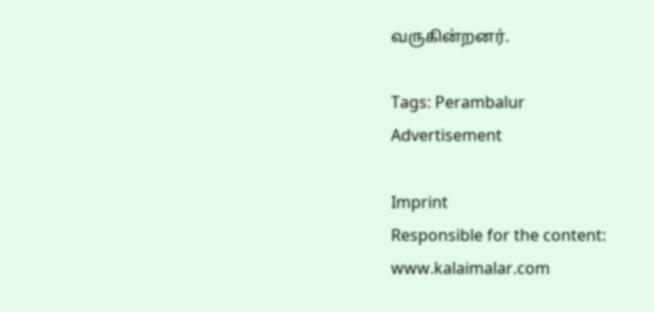வருகின்றனர்.

Tags: Perambalur
Advertisement

Imprint
Responsible for the content:
www.kalaimalar.com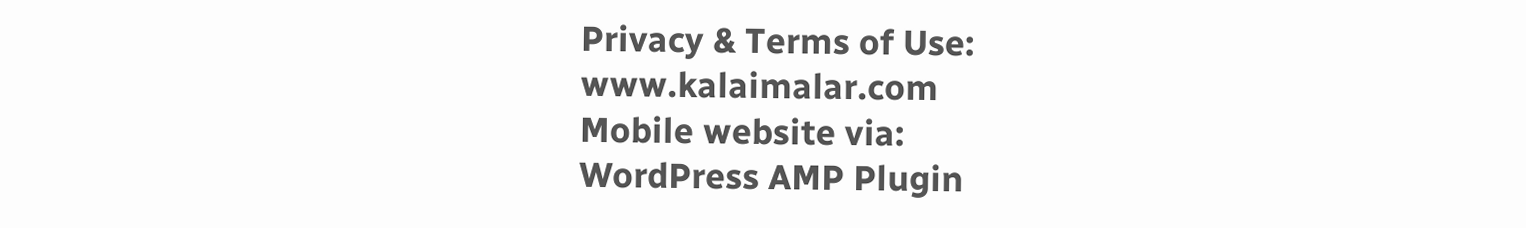Privacy & Terms of Use:
www.kalaimalar.com
Mobile website via:
WordPress AMP Plugin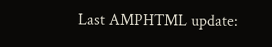Last AMPHTML update: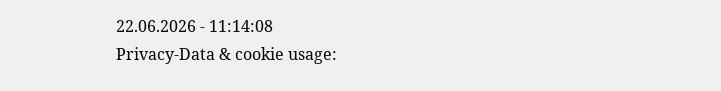22.06.2026 - 11:14:08
Privacy-Data & cookie usage: